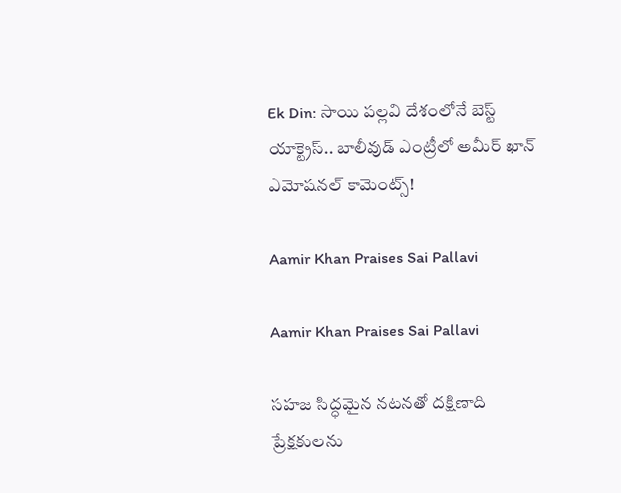Ek Din: సాయి పల్లవి దేశంలోనే బెస్ట్ యాక్ట్రెస్.. బాలీవుడ్ ఎంట్రీలో అమీర్ ఖాన్ ఎమోషనల్ కామెంట్స్!

Aamir Khan Praises Sai Pallavi

Aamir Khan Praises Sai Pallavi

సహజ సిద్ధమైన నటనతో దక్షిణాది ప్రేక్షకులను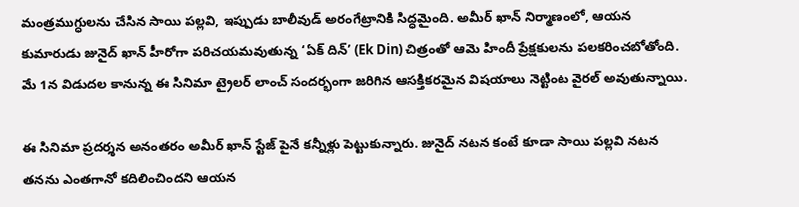మంత్రముగ్ధులను చేసిన సాయి పల్లవి, ఇప్పుడు బాలీవుడ్ అరంగేట్రానికి సిద్ధమైంది. అమీర్ ఖాన్ నిర్మాణంలో, ఆయన కుమారుడు జునైద్ ఖాన్ హీరోగా పరిచయమవుతున్న ‘ఏక్ దిన్’ (Ek Din) చిత్రంతో ఆమె హిందీ ప్రేక్షకులను పలకరించబోతోంది. మే 1న విడుదల కానున్న ఈ సినిమా ట్రైలర్ లాంచ్ సందర్భంగా జరిగిన ఆసక్తికరమైన విషయాలు నెట్టింట వైరల్ అవుతున్నాయి.

ఈ సినిమా ప్రదర్శన అనంతరం అమీర్ ఖాన్ స్టేజ్ పైనే కన్నీళ్లు పెట్టుకున్నారు. జునైద్ నటన కంటే కూడా సాయి పల్లవి నటన తనను ఎంతగానో కదిలించిందని ఆయన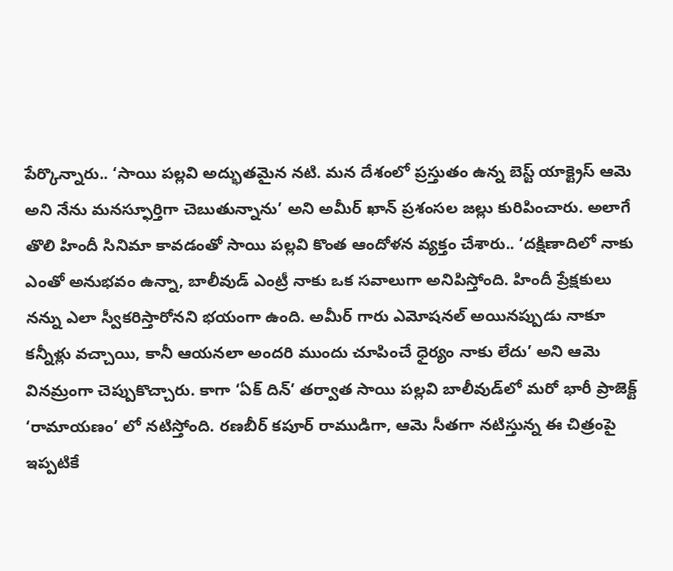పేర్కొన్నారు.. ‘సాయి పల్లవి అద్భుతమైన నటి. మన దేశంలో ప్రస్తుతం ఉన్న బెస్ట్ యాక్ట్రెస్ ఆమె అని నేను మనస్ఫూర్తిగా చెబుతున్నాను’ అని అమీర్ ఖాన్ ప్రశంసల జల్లు కురిపించారు. అలాగే తొలి హిందీ సినిమా కావడంతో సాయి పల్లవి కొంత ఆందోళన వ్యక్తం చేశారు.. ‘దక్షిణాదిలో నాకు ఎంతో అనుభవం ఉన్నా, బాలీవుడ్ ఎంట్రీ నాకు ఒక సవాలుగా అనిపిస్తోంది. హిందీ ప్రేక్షకులు నన్ను ఎలా స్వీకరిస్తారోనని భయంగా ఉంది. అమీర్ గారు ఎమోషనల్ అయినప్పుడు నాకూ కన్నీళ్లు వచ్చాయి, కానీ ఆయనలా అందరి ముందు చూపించే ధైర్యం నాకు లేదు’ అని ఆమె వినమ్రంగా చెప్పుకొచ్చారు. కాగా ‘ఏక్ దిన్’ తర్వాత సాయి పల్లవి బాలీవుడ్‌లో మరో భారీ ప్రాజెక్ట్ ‘రామాయణం’ లో నటిస్తోంది. రణబీర్ కపూర్ రాముడిగా, ఆమె సీతగా నటిస్తున్న ఈ చిత్రంపై ఇప్పటికే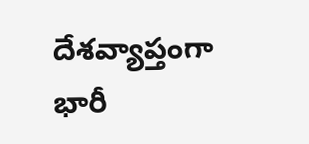దేశవ్యాప్తంగా భారీ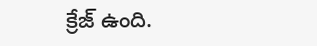క్రేజ్ ఉంది.